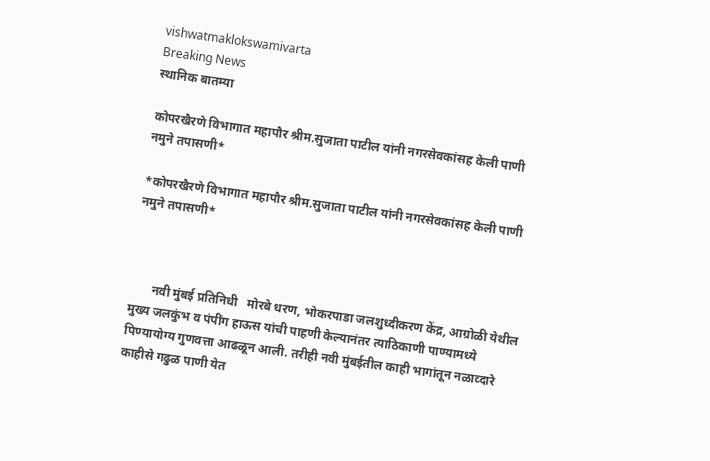vishwatmaklokswamivarta
Breaking News
स्थानिक बातम्या

कोपरखैरणे विभागात महापौर श्रीम.सुजाता पाटील यांनी नगरसेवकांसह केली पाणी नमुने तपासणी*

*कोपरखैरणे विभागात महापौर श्रीम.सुजाता पाटील यांनी नगरसेवकांसह केली पाणी नमुने तपासणी*



       नवी मुंबई प्रतिनिधी   मोरबे धरण, भोकरपाडा जलशुध्दीकरण केंद्र, आग्रोळी येथील मुख्य जलकुंभ व पंपींग हाऊस यांची पाहणी केल्यानंतर त्याठिकाणी पाण्यामध्ये पिण्यायोग्य गुणवत्ता आढळून आली. तरीही नवी मुंबईतील काही भागांतून नळाव्दारे काहीसे गढुळ पाणी येत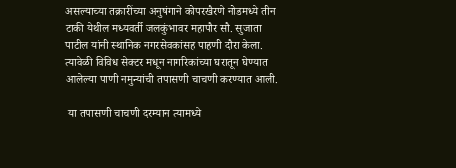असल्याच्या तक्रारींच्या अनुषंगाने कोपरखैरणे नोडमध्ये तीन टाकी येथील मध्यवर्ती जलकुंभावर महापौर सौ. सुजाता पाटील यांनी स्थानिक नगरसेवकांसह पाहणी दौरा केला. त्यावेळी विविध सेक्टर मधून नागरिकांच्या घरातून घेण्यात आलेल्या पाणी नमुन्यांची तपासणी चाचणी करण्यात आली.

 या तपासणी चाचणी दरम्यान त्यामध्ये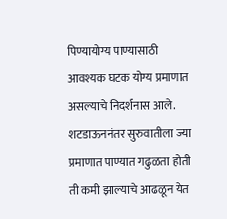पिण्यायोग्य पाण्यासाठी आवश्यक घटक योग्य प्रमाणात असल्याचे निदर्शनास आले. शटडाऊननंतर सुरुवातीला ज्या प्रमाणात पाण्यात गढुळता होती ती कमी झाल्याचे आढळून येत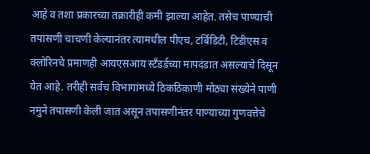आहे व तशा प्रकारच्या तक्रारीही कमी झाल्या आहेत. तसेच पाण्याची तपासणी चाचणी केल्यानंतर त्यामधील पीएच, टर्बिडिटी, टिडीएस व क्लोरिनचे प्रमाणही आयएसआय स्टँडर्डच्या मापदंडात असल्याचे दिसून येत आहे. तरीही सर्वच विभागांमध्ये ठिकठिकाणी मोठ्या संख्येने पाणी नमुने तपासणी केली जात असून तपासणीनंतर पाण्याच्या गुणवत्तेचे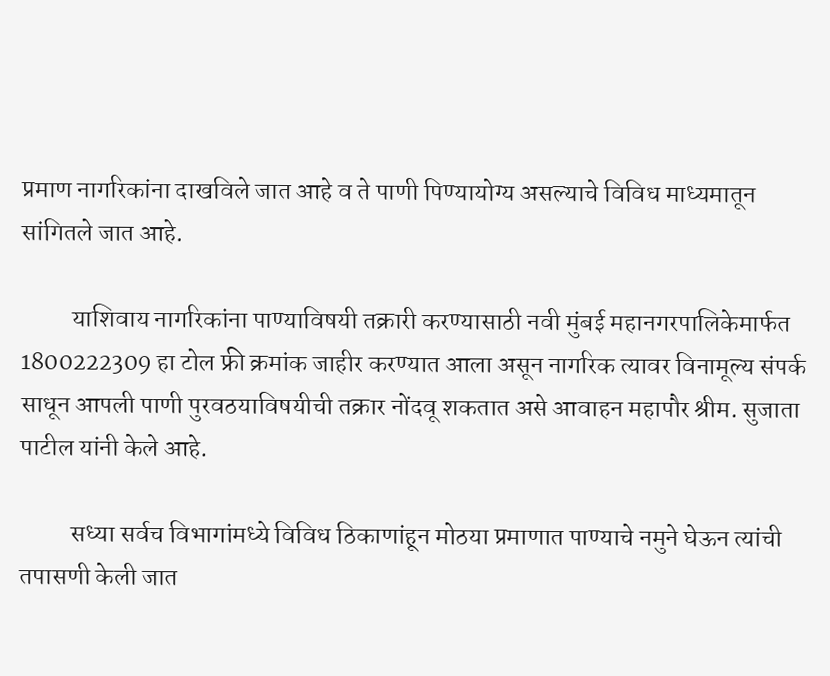प्रमाण नागरिकांना दाखविले जात आहे व ते पाणी पिण्यायोग्य असल्याचे विविध माध्यमातून सांगितले जात आहे.

          याशिवाय नागरिकांना पाण्याविषयी तक्रारी करण्यासाठी नवी मुंबई महानगरपालिकेमार्फत 1800222309 हा टोल फ्री क्रमांक जाहीर करण्यात आला असून नागरिक त्यावर विनामूल्य संपर्क साधून आपली पाणी पुरवठयाविषयीची तक्रार नोंदवू शकतात असे आवाहन महापौर श्रीम. सुजाता पाटील यांनी केले आहे.

          सध्या सर्वच विभागांमध्ये विविध ठिकाणांहून मोठया प्रमाणात पाण्याचे नमुने घेऊन त्यांची तपासणी केली जात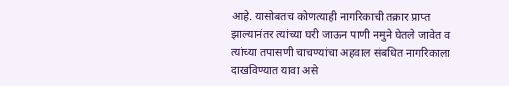आहे. यासोबतच कोणत्याही नागरिकाची तक्रार प्राप्त झाल्यानंतर त्यांच्या घरी जाऊन पाणी नमुने घेतले जावेत व त्यांच्या तपासणी चाचण्यांचा अहवाल संबधित नागरिकाला दाखविण्यात यावा असे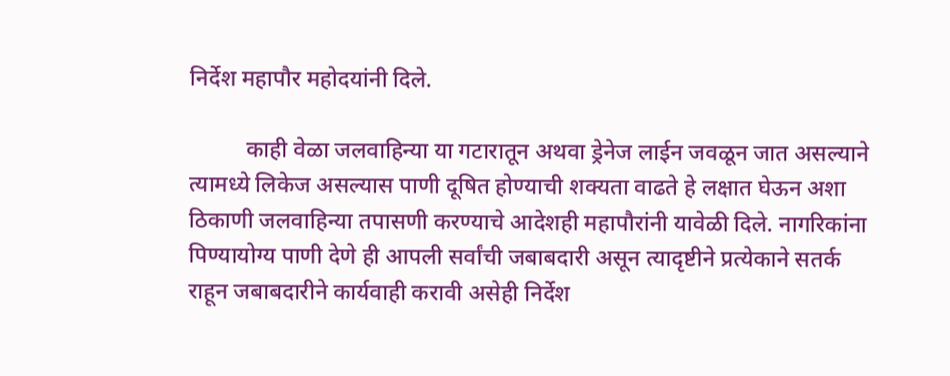निर्देश महापौर महोदयांनी दिले.

          काही वेळा जलवाहिन्या या गटारातून अथवा ड्रेनेज लाईन जवळून जात असल्याने त्यामध्ये लिकेज असल्यास पाणी दूषित होण्याची शक्यता वाढते हे लक्षात घेऊन अशा ठिकाणी जलवाहिन्या तपासणी करण्याचे आदेशही महापौरांनी यावेळी दिले. नागरिकांना पिण्यायोग्य पाणी देणे ही आपली सर्वांची जबाबदारी असून त्या‍दृष्टीने प्रत्येकाने सतर्क राहून जबाबदारीने कार्यवाही करावी असेही निर्देश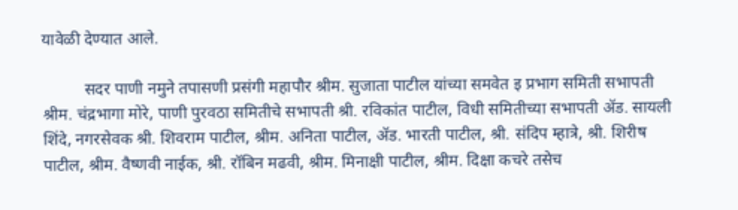यावेळी देण्यात आले.

          सदर पाणी नमुने तपासणी प्रसंगी महापौर श्रीम. सुजाता पाटील यांच्या समवेत इ प्रभाग समिती सभापती श्रीम. चंद्रभागा मोरे, पाणी पुरवठा समितीचे सभापती श्री. रविकांत पाटील, विधी समितीच्या सभापती ॲड. सायली शिंदे, नगरसेवक श्री. शिवराम पाटील, श्रीम. अनिता पाटील, ॲड. भारती पाटील, श्री. संदिप म्हात्रे, श्री. शिरीष पाटील, श्रीम. वैष्णवी नाईक, श्री. रॉबिन मढवी, श्रीम. मिनाक्षी पाटील, श्रीम. दिक्षा कचरे तसेच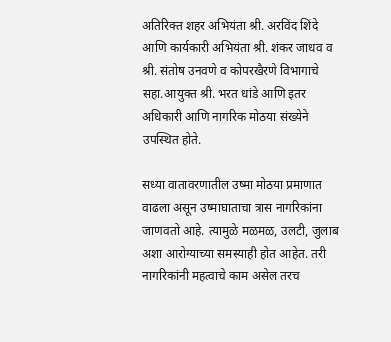अतिरिक्त शहर अभियंता श्री. अरविंद शिंदे आणि कार्यकारी अभियंता श्री. शंकर जाधव व श्री. संतोष उनवणे व कोपरखैरणे विभागाचे सहा.आयुक्त श्री. भरत धांडे आणि इतर अधिकारी आणि नागरिक मोठया संख्येने उपस्थित होते.

सध्या वातावरणातील उष्मा मोठया प्रमाणात वाढला असून उष्माघाताचा त्रास नागरिकांना जाणवतो आहे. त्यामुळे मळमळ, उलटी, जुलाब अशा आरोग्याच्या समस्याही होत आहेत. तरी नागरिकांनी महत्वाचे काम असेल तरच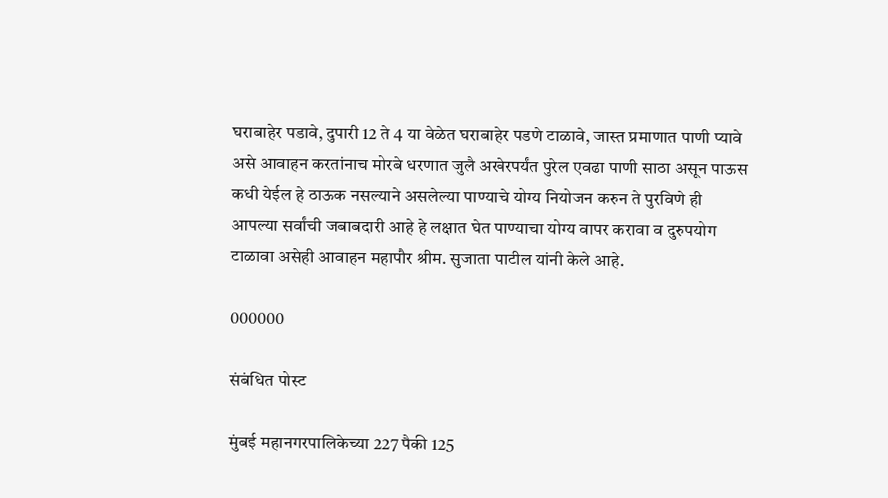घराबाहेर पडावे, दुपारी 12 ते 4 या वेळेत घराबाहेर पडणे टाळावे, जास्त प्रमाणात पाणी प्यावे असे आवाहन करतांनाच मोरबे धरणात जुलै अखेरपर्यंत पुरेल एवढा पाणी साठा असून पाऊस कधी येईल हे ठाऊक नसल्याने असलेल्या पाण्याचे योग्य नियोजन करुन ते पुरविणे ही आपल्या सर्वांची जबाबदारी आहे हे लक्षात घेत पाण्याचा योग्य वापर करावा व दुरुपयोग टाळावा असेही आवाहन महापौर श्रीम. सुजाता पाटील यांनी केले आहे.

000000

संबंधित पोस्ट

मुंबई महानगरपालिकेच्या 227 पैकी 125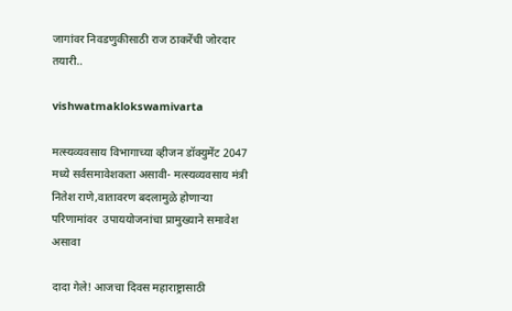जागांवर निवडणुकीसाठी राज ठाकरेंची जोरदार तयारी..

vishwatmaklokswamivarta

मत्स्यव्यवसाय विभागाच्या व्हीजन डॉक्युमेंट 2047 मध्ये सर्वसमावेशकता असावी- मत्स्यव्यवसाय मंत्री नितेश राणे,वातावरण बदलामुळे होणाऱ्या परिणामांवर  उपाययोजनांचा प्रामुख्याने समावेश असावा

दादा गेले! आजचा दिवस महाराष्ट्रासाठी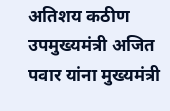अतिशय कठीण उपमुख्यमंत्री अजित पवार यांना मुख्यमंत्री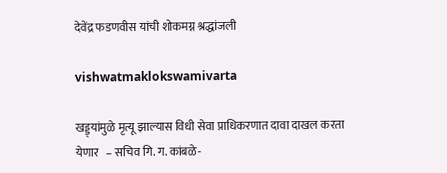देवेंद्र फडणवीस यांची शोकमग्न श्रद्धांजली

vishwatmaklokswamivarta

खड्ड्यांमुळे मृत्यू झाल्यास विधी सेवा प्राधिकरणात दावा दाखल करता येणार   – सचिव गि. ग. कांबळे-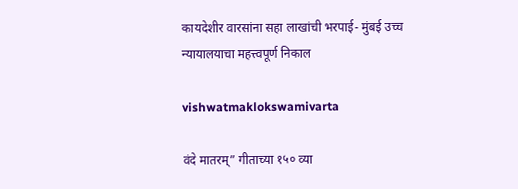कायदेशीर वारसांना सहा लाखांची भरपाई- मुंबई उच्च न्यायालयाचा महत्त्वपूर्ण निकाल

vishwatmaklokswamivarta

वंदे मातरम्” गीताच्या १५० व्या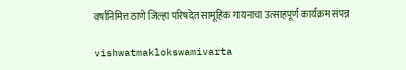वर्षानिमित्त ठाणे जिल्हा परिषदेत सामूहिक गायनाचा उत्साहपूर्ण कार्यक्रम संपन्न

vishwatmaklokswamivarta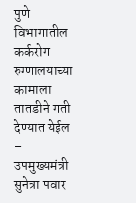पुणे विभागातील कर्करोग रुग्णालयाच्या कामाला तातडीने गती देण्यात येईल – उपमुख्यमंत्री सुनेत्रा पवार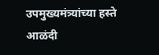उपमुख्यमंत्र्यांच्या हस्ते आळंदी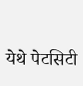येथे पेटसिटी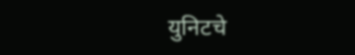युनिटचे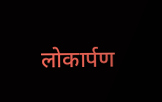लोकार्पण